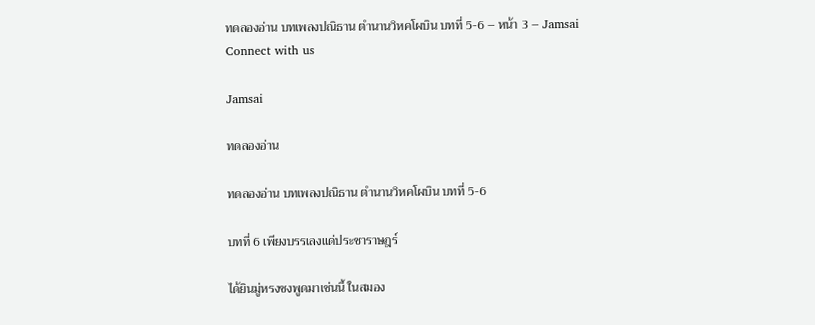ทดลองอ่าน บทเพลงปณิธาน ตำนานวิหคโผบิน บทที่ 5-6 – หน้า 3 – Jamsai
Connect with us

Jamsai

ทดลองอ่าน

ทดลองอ่าน บทเพลงปณิธาน ตำนานวิหคโผบิน บทที่ 5-6

บทที่ 6 เพียงบรรเลงแด่ประชาราษฎร์

ได้ยินมู่หรงชงพูดมาเช่นนี้ ในสมอง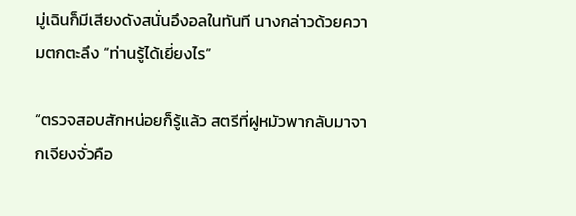มู่เฉินก็มีเสียงดังสนั่นอึงอลในทันที นางกล่าวด้วยความตกตะลึง “ท่านรู้ได้เยี่ยงไร”

“ตรวจสอบสักหน่อยก็รู้แล้ว สตรีที่ฝูหมัวพากลับมาจากเจียงจั่วคือ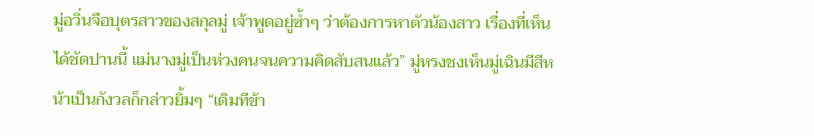มู่อวิ่นจือบุตรสาวของสกุลมู่ เจ้าพูดอยู่ซ้ำๆ ว่าต้องการหาตัวน้องสาว เรื่องที่เห็นได้ชัดปานนี้ แม่นางมู่เป็นห่วงคนจนความคิดสับสนแล้ว” มู่หรงชงเห็นมู่เฉินมีสีหน้าเป็นกังวลก็กล่าวยิ้มๆ “เดิมทีข้า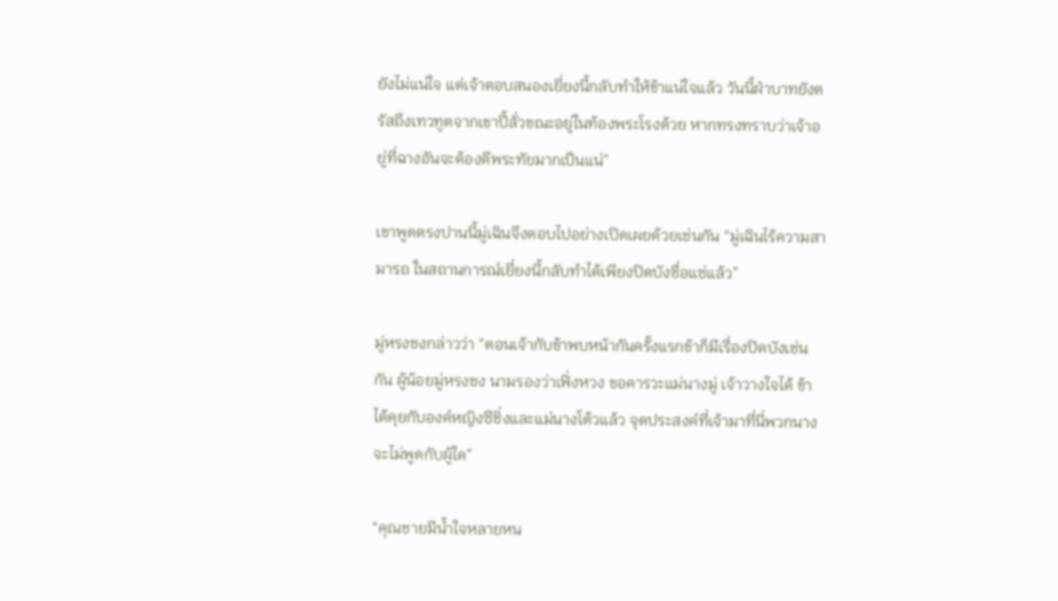ยังไม่แน่ใจ แต่เจ้าตอบสนองเยี่ยงนี้กลับทำให้ข้าแน่ใจแล้ว วันนี้ฝ่าบาทยังตรัสถึงเทวทูตจากเขาปี้ลั่วขณะอยู่ในท้องพระโรงด้วย หากทรงทราบว่าเจ้าอยู่ที่ฉางอันจะต้องดีพระทัยมากเป็นแน่”

เขาพูดตรงปานนี้มู่เฉินจึงตอบไปอย่างเปิดเผยด้วยเช่นกัน “มู่เฉินไร้ความสามารถ ในสถานการณ์เยี่ยงนี้กลับทำได้เพียงปิดบังชื่อแซ่แล้ว”

มู่หรงชงกล่าวว่า “ตอนเจ้ากับข้าพบหน้ากันครั้งแรกข้าก็มีเรื่องปิดบังเช่นกัน ผู้น้อยมู่หรงชง นามรองว่าเฟิ่งหวง ขอคารวะแม่นางมู่ เจ้าวางใจได้ ข้าได้คุยกับองค์หญิงซีชิ่งและแม่นางโต้วแล้ว จุดประสงค์ที่เจ้ามาที่นี่พวกนางจะไม่พูดกับผู้ใด”

“คุณชายมีน้ำใจหลายหน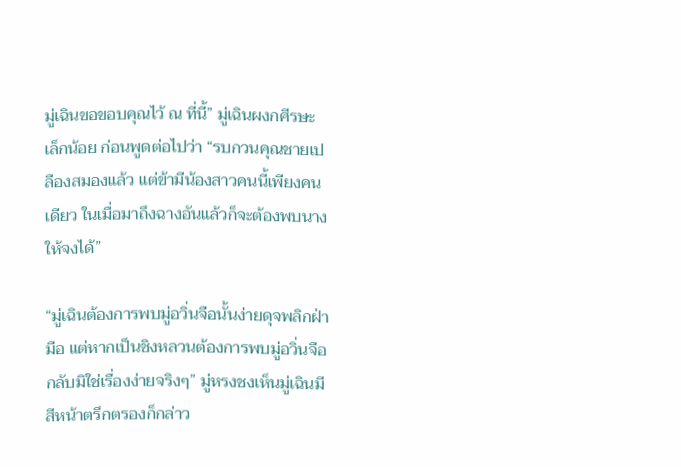มู่เฉินขอขอบคุณไว้ ณ ที่นี้” มู่เฉินผงกศีรษะเล็กน้อย ก่อนพูดต่อไปว่า “รบกวนคุณชายเปลืองสมองแล้ว แต่ข้ามีน้องสาวคนนี้เพียงคนเดียว ในเมื่อมาถึงฉางอันแล้วก็จะต้องพบนางให้จงได้”

“มู่เฉินต้องการพบมู่อวิ่นจือนั้นง่ายดุจพลิกฝ่ามือ แต่หากเป็นชิงหลวนต้องการพบมู่อวิ่นจือกลับมิใช่เรื่องง่ายจริงๆ” มู่หรงชงเห็นมู่เฉินมีสีหน้าตรึกตรองก็กล่าว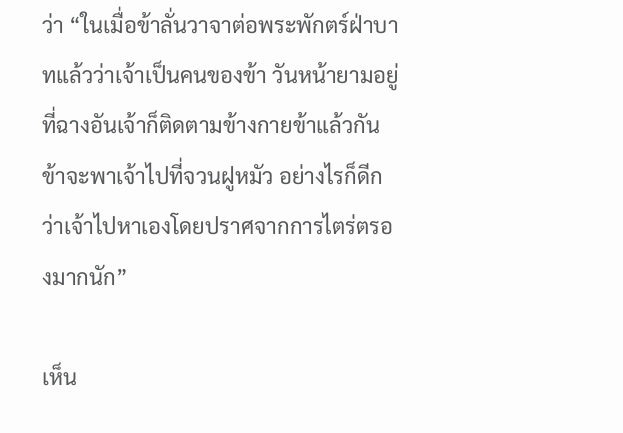ว่า “ในเมื่อข้าลั่นวาจาต่อพระพักตร์ฝ่าบาทแล้วว่าเจ้าเป็นคนของข้า วันหน้ายามอยู่ที่ฉางอันเจ้าก็ติดตามข้างกายข้าแล้วกัน ข้าจะพาเจ้าไปที่จวนฝูหมัว อย่างไรก็ดีกว่าเจ้าไปหาเองโดยปราศจากการไตร่ตรองมากนัก”

เห็น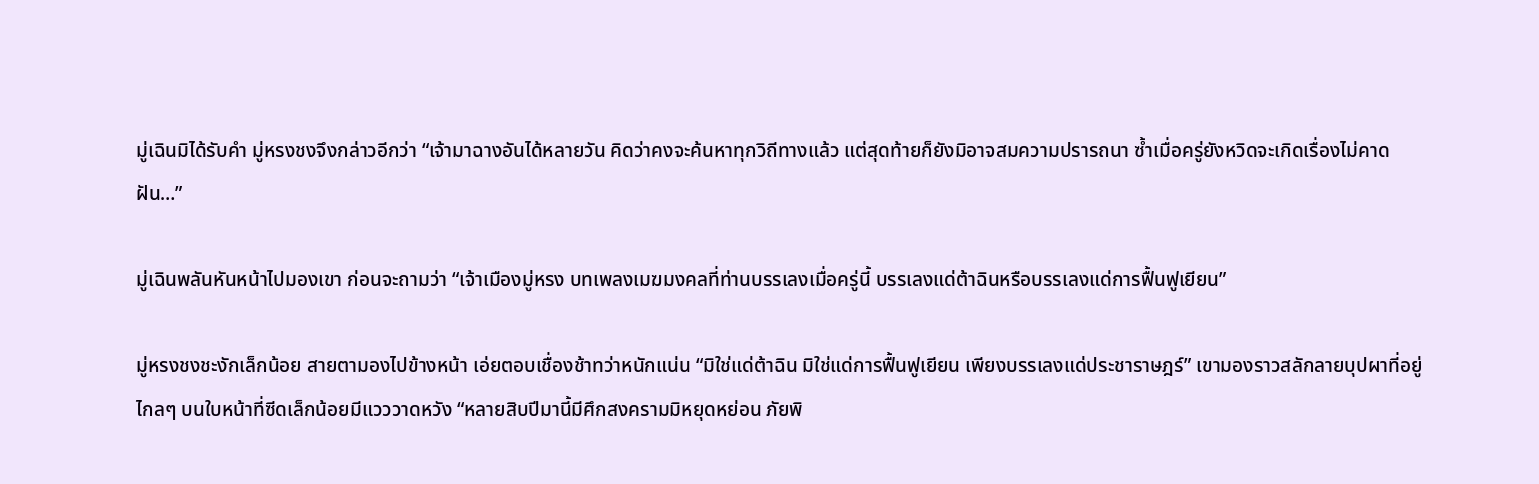มู่เฉินมิได้รับคำ มู่หรงชงจึงกล่าวอีกว่า “เจ้ามาฉางอันได้หลายวัน คิดว่าคงจะค้นหาทุกวิถีทางแล้ว แต่สุดท้ายก็ยังมิอาจสมความปรารถนา ซ้ำเมื่อครู่ยังหวิดจะเกิดเรื่องไม่คาดฝัน…”

มู่เฉินพลันหันหน้าไปมองเขา ก่อนจะถามว่า “เจ้าเมืองมู่หรง บทเพลงเมฆมงคลที่ท่านบรรเลงเมื่อครู่นี้ บรรเลงแด่ต้าฉินหรือบรรเลงแด่การฟื้นฟูเยียน”

มู่หรงชงชะงักเล็กน้อย สายตามองไปข้างหน้า เอ่ยตอบเชื่องช้าทว่าหนักแน่น “มิใช่แด่ต้าฉิน มิใช่แด่การฟื้นฟูเยียน เพียงบรรเลงแด่ประชาราษฎร์” เขามองราวสลักลายบุปผาที่อยู่ไกลๆ บนใบหน้าที่ซีดเล็กน้อยมีแวววาดหวัง “หลายสิบปีมานี้มีศึกสงครามมิหยุดหย่อน ภัยพิ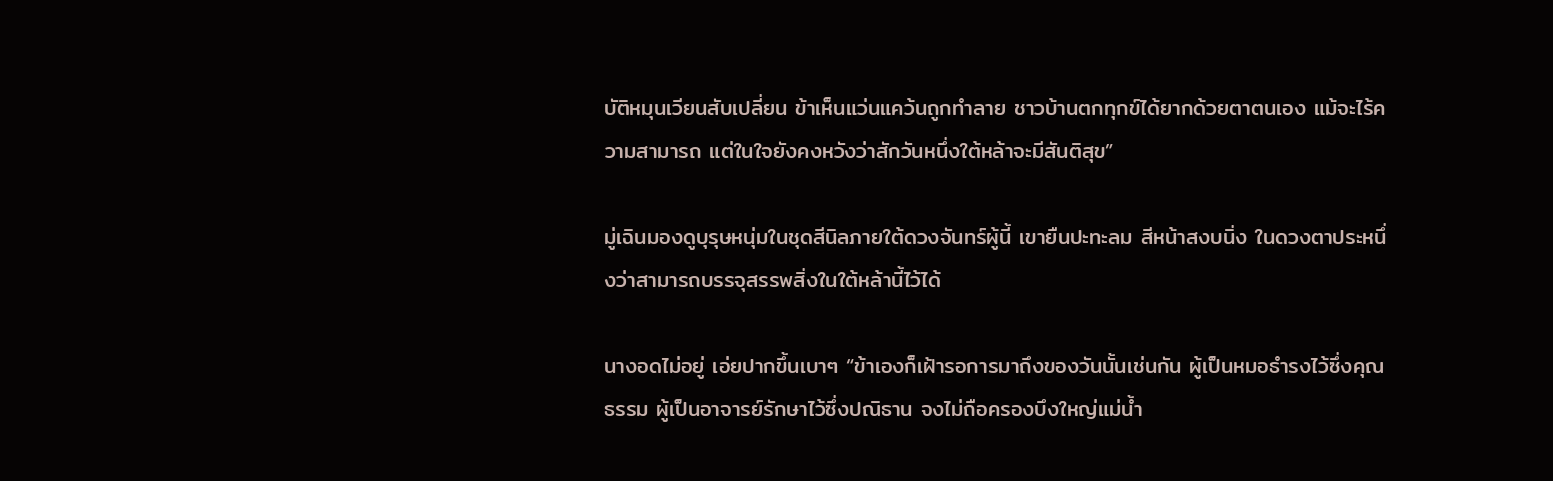บัติหมุนเวียนสับเปลี่ยน ข้าเห็นแว่นแคว้นถูกทำลาย ชาวบ้านตกทุกข์ได้ยากด้วยตาตนเอง แม้จะไร้ความสามารถ แต่ในใจยังคงหวังว่าสักวันหนึ่งใต้หล้าจะมีสันติสุข”

มู่เฉินมองดูบุรุษหนุ่มในชุดสีนิลภายใต้ดวงจันทร์ผู้นี้ เขายืนปะทะลม สีหน้าสงบนิ่ง ในดวงตาประหนึ่งว่าสามารถบรรจุสรรพสิ่งในใต้หล้านี้ไว้ได้

นางอดไม่อยู่ เอ่ยปากขึ้นเบาๆ “ข้าเองก็เฝ้ารอการมาถึงของวันนั้นเช่นกัน ผู้เป็นหมอธำรงไว้ซึ่งคุณธรรม ผู้เป็นอาจารย์รักษาไว้ซึ่งปณิธาน จงไม่ถือครองบึงใหญ่แม่น้ำ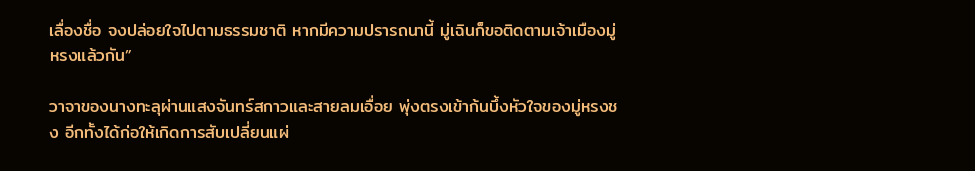เลื่องชื่อ จงปล่อยใจไปตามธรรมชาติ หากมีความปรารถนานี้ มู่เฉินก็ขอติดตามเจ้าเมืองมู่หรงแล้วกัน”

วาจาของนางทะลุผ่านแสงจันทร์สกาวและสายลมเอื่อย พุ่งตรงเข้าก้นบึ้งหัวใจของมู่หรงชง อีกทั้งได้ก่อให้เกิดการสับเปลี่ยนแผ่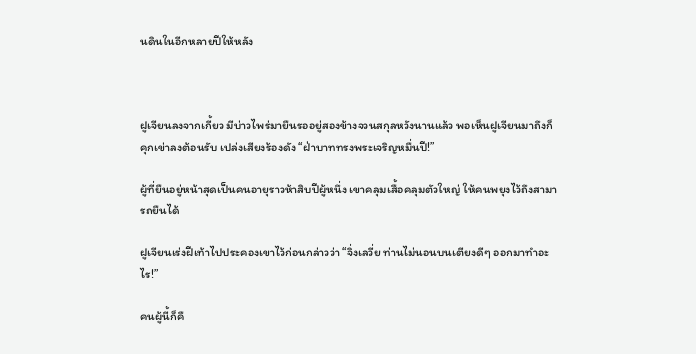นดินในอีกหลายปีให้หลัง



ฝูเจียนลงจากเกี้ยว มีบ่าวไพร่มายืนรออยู่สองข้างจวนสกุลหวังนานแล้ว พอเห็นฝูเจียนมาถึงก็คุกเข่าลงต้อนรับ เปล่งเสียงร้องดัง “ฝ่าบาททรงพระเจริญหมื่นปี!”

ผู้ที่ยืนอยู่หน้าสุดเป็นคนอายุราวห้าสิบปีผู้หนึ่ง เขาคลุมเสื้อคลุมตัวใหญ่ ให้คนพยุงไว้ถึงสามารถยืนได้

ฝูเจียนเร่งฝีเท้าไปประคองเขาไว้ก่อนกล่าวว่า “จิ่งเลวี่ย ท่านไม่นอนบนเตียงดีๆ ออกมาทำอะไร!”

คนผู้นี้ก็คื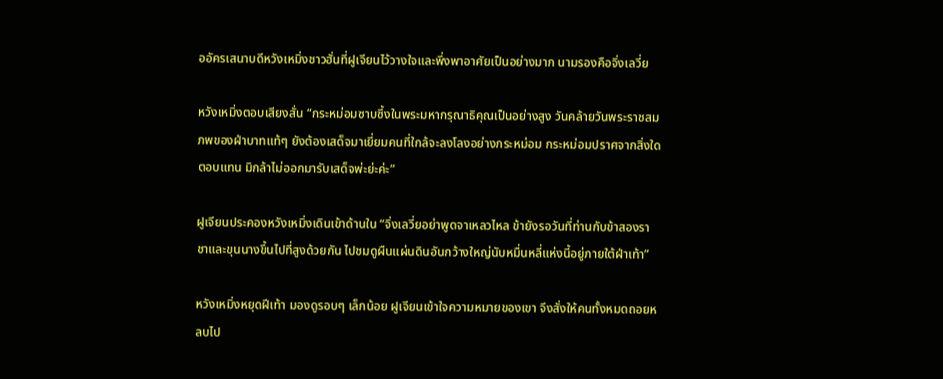ออัครเสนาบดีหวังเหมิ่งชาวฮั่นที่ฝูเจียนไว้วางใจและพึ่งพาอาศัยเป็นอย่างมาก นามรองคือจิ่งเลวี่ย

หวังเหมิ่งตอบเสียงสั่น “กระหม่อมซาบซึ้งในพระมหากรุณาธิคุณเป็นอย่างสูง วันคล้ายวันพระราชสมภพของฝ่าบาทแท้ๆ ยังต้องเสด็จมาเยี่ยมคนที่ใกล้จะลงโลงอย่างกระหม่อม กระหม่อมปราศจากสิ่งใดตอบแทน มิกล้าไม่ออกมารับเสด็จพ่ะย่ะค่ะ”

ฝูเจียนประคองหวังเหมิ่งเดินเข้าด้านใน “จิ่งเลวี่ยอย่าพูดจาเหลวไหล ข้ายังรอวันที่ท่านกับข้าสองราชาและขุนนางขึ้นไปที่สูงด้วยกัน ไปชมดูผืนแผ่นดินอันกว้างใหญ่นับหมื่นหลี่แห่งนี้อยู่ภายใต้ฝ่าเท้า”

หวังเหมิ่งหยุดฝีเท้า มองดูรอบๆ เล็กน้อย ฝูเจียนเข้าใจความหมายของเขา จึงสั่งให้คนทั้งหมดถอยหลบไป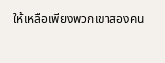ให้เหลือเพียงพวกเขาสองคน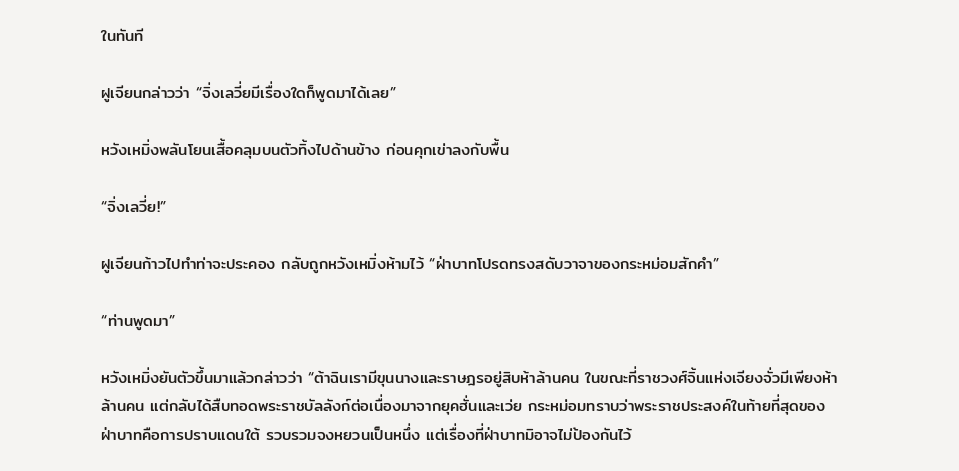ในทันที

ฝูเจียนกล่าวว่า “จิ่งเลวี่ยมีเรื่องใดก็พูดมาได้เลย”

หวังเหมิ่งพลันโยนเสื้อคลุมบนตัวทิ้งไปด้านข้าง ก่อนคุกเข่าลงกับพื้น

“จิ่งเลวี่ย!”

ฝูเจียนก้าวไปทำท่าจะประคอง กลับถูกหวังเหมิ่งห้ามไว้ “ฝ่าบาทโปรดทรงสดับวาจาของกระหม่อมสักคำ”

“ท่านพูดมา”

หวังเหมิ่งยันตัวขึ้นมาแล้วกล่าวว่า “ต้าฉินเรามีขุนนางและราษฎรอยู่สิบห้าล้านคน ในขณะที่ราชวงศ์จิ้นแห่งเจียงจั่วมีเพียงห้าล้านคน แต่กลับได้สืบทอดพระราชบัลลังก์ต่อเนื่องมาจากยุคฮั่นและเว่ย กระหม่อมทราบว่าพระราชประสงค์ในท้ายที่สุดของฝ่าบาทคือการปราบแดนใต้ รวบรวมจงหยวนเป็นหนึ่ง แต่เรื่องที่ฝ่าบาทมิอาจไม่ป้องกันไว้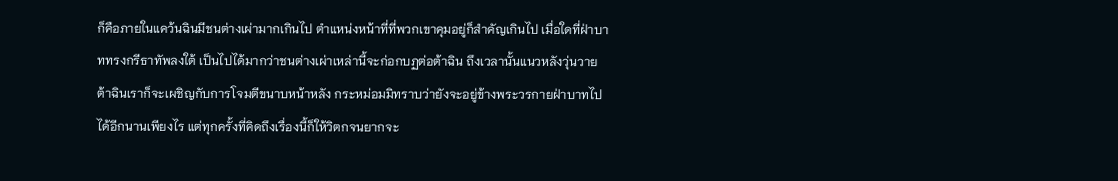ก็คือภายในแคว้นฉินมีชนต่างเผ่ามากเกินไป ตำแหน่งหน้าที่ที่พวกเขาคุมอยู่ก็สำคัญเกินไป เมื่อใดที่ฝ่าบาททรงกรีธาทัพลงใต้ เป็นไปได้มากว่าชนต่างเผ่าเหล่านี้จะก่อกบฏต่อต้าฉิน ถึงเวลานั้นแนวหลังวุ่นวาย ต้าฉินเราก็จะเผชิญกับการโจมตีขนาบหน้าหลัง กระหม่อมมิทราบว่ายังจะอยู่ข้างพระวรกายฝ่าบาทไปได้อีกนานเพียงไร แต่ทุกครั้งที่คิดถึงเรื่องนี้ก็ให้วิตกจนยากจะ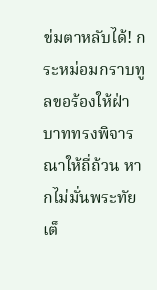ข่มตาหลับได้! กระหม่อมกราบทูลขอร้องให้ฝ่าบาททรงพิจารณาให้ถี่ถ้วน หากไม่มั่นพระทัยเต็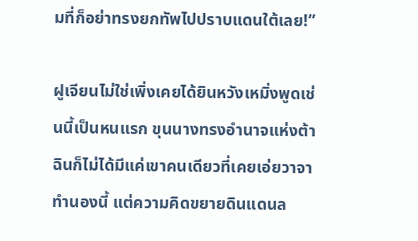มที่ก็อย่าทรงยกทัพไปปราบแดนใต้เลย!”

ฝูเจียนไม่ใช่เพิ่งเคยได้ยินหวังเหมิ่งพูดเช่นนี้เป็นหนแรก ขุนนางทรงอำนาจแห่งต้าฉินก็ไม่ได้มีแค่เขาคนเดียวที่เคยเอ่ยวาจาทำนองนี้ แต่ความคิดขยายดินแดนล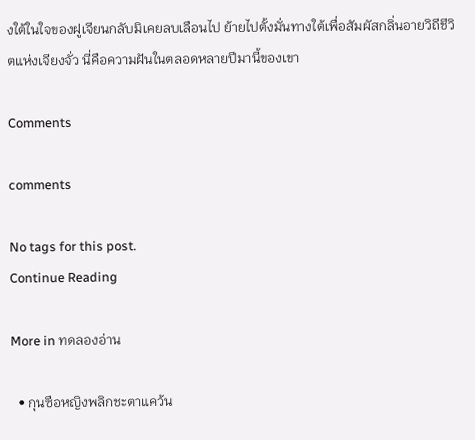งใต้ในใจของฝูเจียนกลับมิเคยลบเลือนไป ย้ายไปตั้งมั่นทางใต้เพื่อสัมผัสกลิ่นอายวิถีชีวิตแห่งเจียงจั่ว นี่คือความฝันในตลอดหลายปีมานี้ของเขา

Comments

comments

No tags for this post.
Continue Reading

More in ทดลองอ่าน

  • กุนซือหญิงพลิกชะตาแคว้น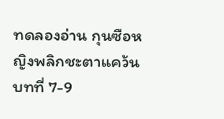ทดลองอ่าน กุนซือหญิงพลิกชะตาแคว้น บทที่ 7-9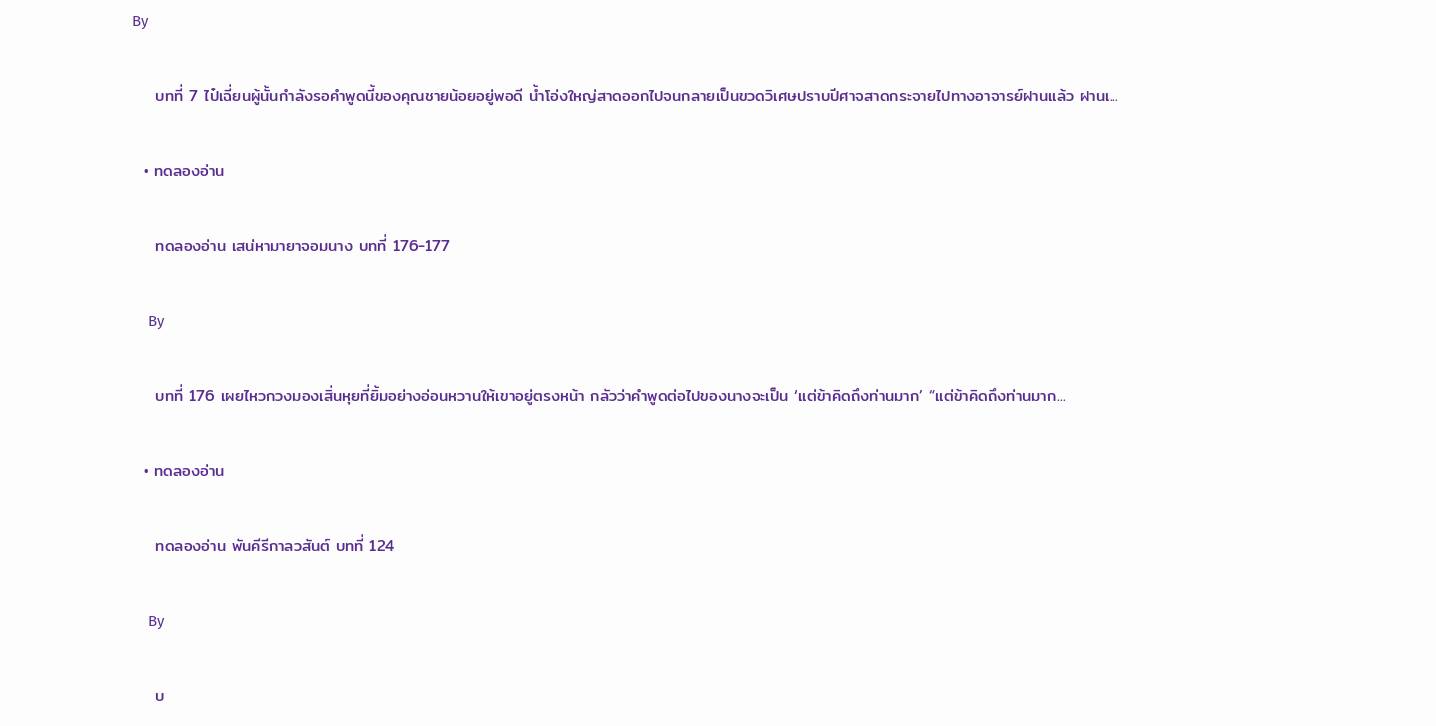By

    บทที่ 7 ไป๋เฉี่ยนผู้นั้นกำลังรอคำพูดนี้ของคุณชายน้อยอยู่พอดี น้ำโอ่งใหญ่สาดออกไปจนกลายเป็นขวดวิเศษปราบปีศาจสาดกระจายไปทางอาจารย์ฝานแล้ว ฝานเ...

  • ทดลองอ่าน

    ทดลองอ่าน เสน่หามายาจอมนาง บทที่ 176-177

    By

    บทที่ 176 เผยไหวกวงมองเสิ่นหุยที่ยิ้มอย่างอ่อนหวานให้เขาอยู่ตรงหน้า กลัวว่าคำพูดต่อไปของนางจะเป็น ‘แต่ข้าคิดถึงท่านมาก’ “แต่ข้าคิดถึงท่านมาก...

  • ทดลองอ่าน

    ทดลองอ่าน พันคีรีกาลวสันต์ บทที่ 124

    By

    บ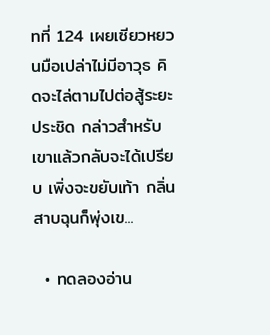ทที่ 124 เผยเซียวหยวนมือเปล่าไม่มีอาวุธ คิดจะไล่ตามไปต่อสู้ระยะประชิด กล่าวสำหรับเขาแล้วกลับจะได้เปรียบ เพิ่งจะขยับเท้า กลิ่นสาบฉุนก็พุ่งเข...

  • ทดลองอ่าน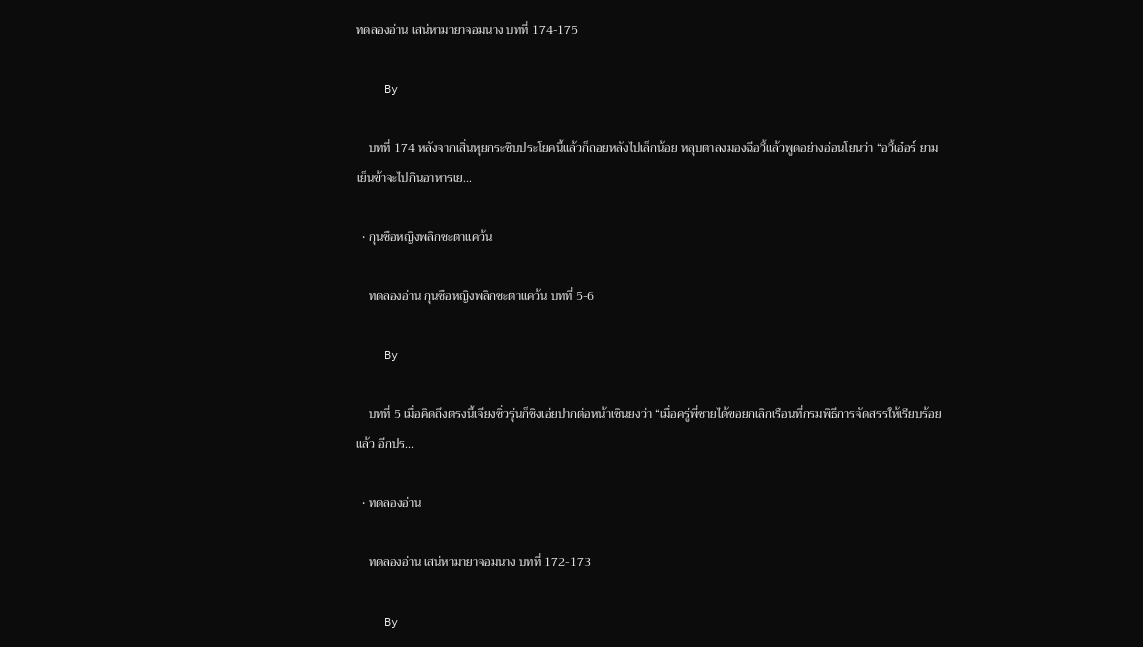ทดลองอ่าน เสน่หามายาจอมนาง บทที่ 174-175

    By

    บทที่ 174 หลังจากเสิ่นหุยกระซิบประโยคนี้แล้วก็ถอยหลังไปเล็กน้อย หลุบตาลงมองฉีอวี้แล้วพูดอย่างอ่อนโยนว่า “อวี้เอ๋อร์ ยามเย็นข้าจะไปกินอาหารเย...

  • กุนซือหญิงพลิกชะตาแคว้น

    ทดลองอ่าน กุนซือหญิงพลิกชะตาแคว้น บทที่ 5-6

    By

    บทที่ 5 เมื่อคิดถึงตรงนี้เจียงซิ่วรุ่นก็ชิงเอ่ยปากต่อหน้าเซินยงว่า “เมื่อครู่พี่ชายได้ขอยกเลิกเรือนที่กรมพิธีการจัดสรรให้เรียบร้อยแล้ว อีกปร...

  • ทดลองอ่าน

    ทดลองอ่าน เสน่หามายาจอมนาง บทที่ 172-173

    By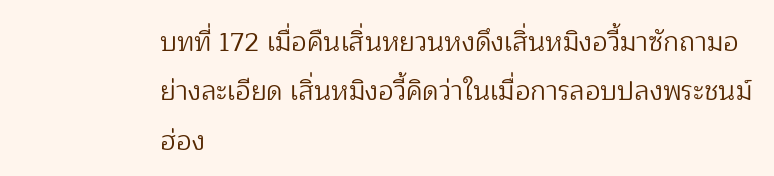บทที่ 172 เมื่อคืนเสิ่นหยวนหงดึงเสิ่นหมิงอวี้มาซักถามอย่างละเอียด เสิ่นหมิงอวี้คิดว่าในเมื่อการลอบปลงพระชนม์ฮ่อง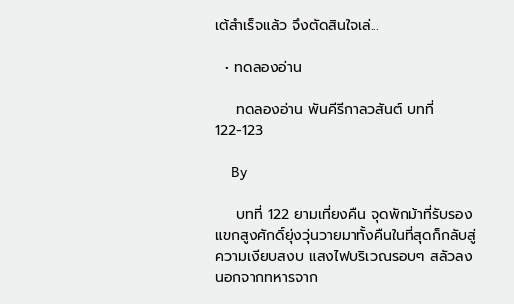เต้สำเร็จแล้ว จึงตัดสินใจเล่...

  • ทดลองอ่าน

    ทดลองอ่าน พันคีรีกาลวสันต์ บทที่ 122-123

    By

    บทที่ 122 ยามเที่ยงคืน จุดพักม้าที่รับรองแขกสูงศักดิ์ยุ่งวุ่นวายมาทั้งคืนในที่สุดก็กลับสู่ความเงียบสงบ แสงไฟบริเวณรอบๆ สลัวลง นอกจากทหารจาก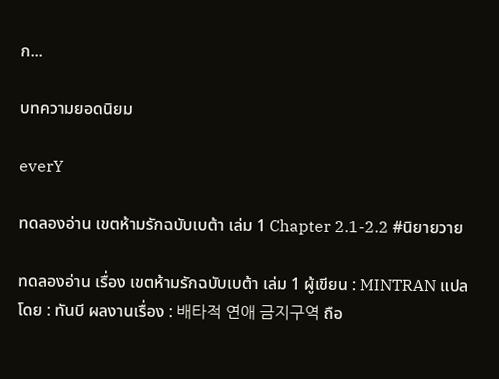ก...

บทความยอดนิยม

everY

ทดลองอ่าน เขตห้ามรักฉบับเบต้า เล่ม 1 Chapter 2.1-2.2 #นิยายวาย

ทดลองอ่าน เรื่อง เขตห้ามรักฉบับเบต้า เล่ม 1 ผู้เขียน : MINTRAN แปลโดย : ทันบี ผลงานเรื่อง : 배타적 연애 금지구역 ถือ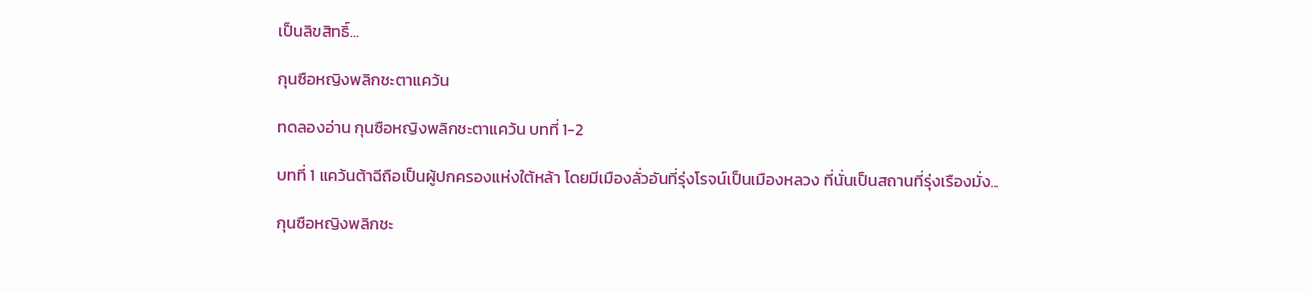เป็นลิขสิทธิ์...

กุนซือหญิงพลิกชะตาแคว้น

ทดลองอ่าน กุนซือหญิงพลิกชะตาแคว้น บทที่ 1-2

บทที่ 1 แคว้นต้าฉีถือเป็นผู้ปกครองแห่งใต้หล้า โดยมีเมืองลั่วอันที่รุ่งโรจน์เป็นเมืองหลวง ที่นั่นเป็นสถานที่รุ่งเรืองมั่ง...

กุนซือหญิงพลิกชะ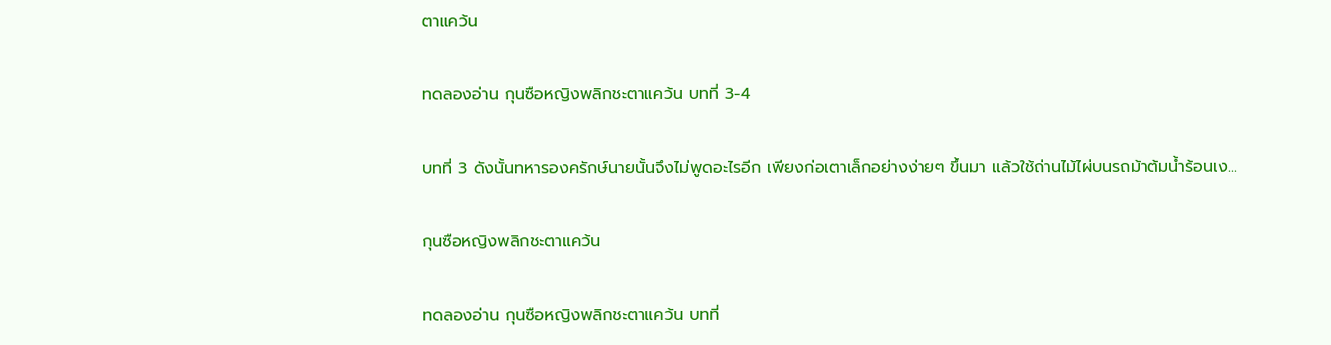ตาแคว้น

ทดลองอ่าน กุนซือหญิงพลิกชะตาแคว้น บทที่ 3-4

บทที่ 3 ดังนั้นทหารองครักษ์นายนั้นจึงไม่พูดอะไรอีก เพียงก่อเตาเล็กอย่างง่ายๆ ขึ้นมา แล้วใช้ถ่านไม้ไผ่บนรถม้าต้มน้ำร้อนเง...

กุนซือหญิงพลิกชะตาแคว้น

ทดลองอ่าน กุนซือหญิงพลิกชะตาแคว้น บทที่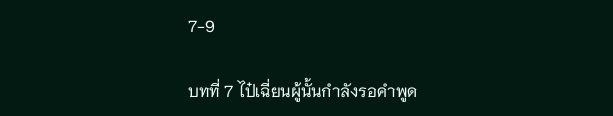7-9

บทที่ 7 ไป๋เฉี่ยนผู้นั้นกำลังรอคำพูด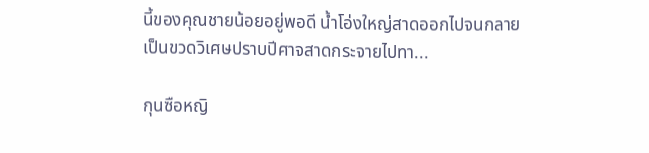นี้ของคุณชายน้อยอยู่พอดี น้ำโอ่งใหญ่สาดออกไปจนกลายเป็นขวดวิเศษปราบปีศาจสาดกระจายไปทา...

กุนซือหญิ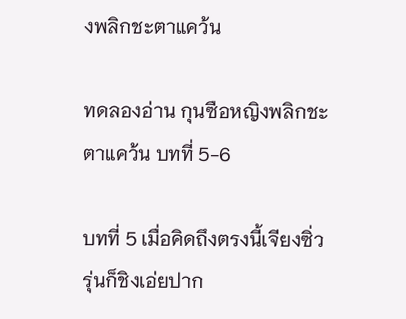งพลิกชะตาแคว้น

ทดลองอ่าน กุนซือหญิงพลิกชะตาแคว้น บทที่ 5-6

บทที่ 5 เมื่อคิดถึงตรงนี้เจียงซิ่วรุ่นก็ชิงเอ่ยปาก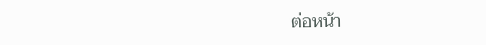ต่อหน้า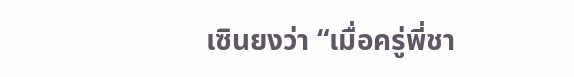เซินยงว่า “เมื่อครู่พี่ชา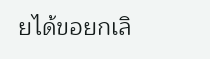ยได้ขอยกเลิ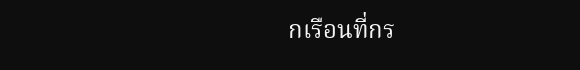กเรือนที่กร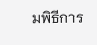มพิธีการ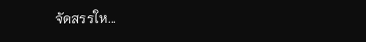จัดสรรให...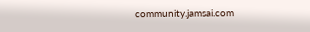community.jamsai.com